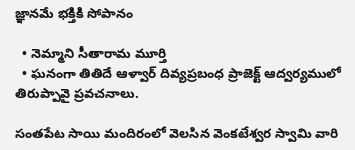జ్ఞానమే భక్తికి సోపానం

  • నెమ్మాని సీతారామ మూర్తి
  • ఘనంగా తితిదే ఆళ్వార్ దివ్యప్రబంధ ప్రాజెక్ట్ ఆద్వర్యములో తిరుప్పావై ప్రవచనాలు.

సంతపేట సాయి మందిరంలో వెలసిన వెంకటేశ్వర స్వామి వారి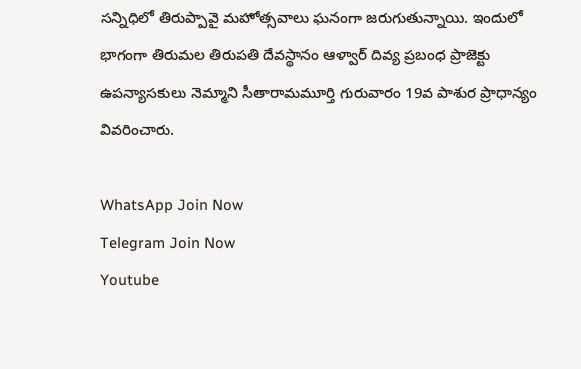సన్నిధిలో తిరుప్పావై మహోత్సవాలు ఘనంగా జరుగుతున్నాయి. ఇందులో భాగంగా తిరుమల తిరుపతి దేవస్థానం ఆళ్వార్ దివ్య ప్రబంధ ప్రాజెక్టు ఉపన్యాసకులు నెమ్మాని సీతారామమూర్తి గురువారం 19వ పాశుర ప్రాధాన్యం వివరించారు.

WhatsApp Join Now
Telegram Join Now
Youtube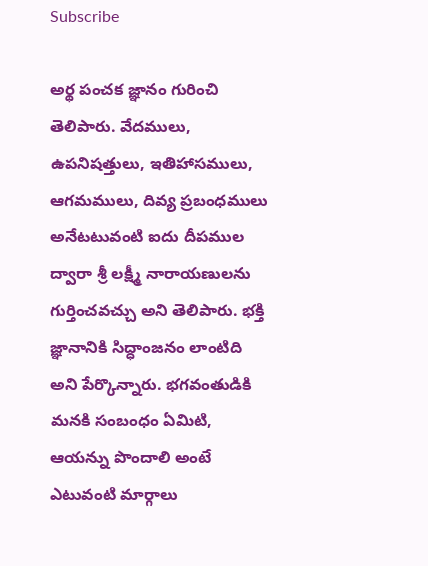Subscribe

అర్థ పంచక జ్ఞానం గురించి తెలిపారు. వేదములు, ఉపనిషత్తులు, ఇతిహాసములు, ఆగమములు, దివ్య ప్రబంధములు అనేటటువంటి ఐదు దీపముల ద్వారా శ్రీ లక్ష్మీ నారాయణులను గుర్తించవచ్చు అని తెలిపారు. భక్తి జ్ఞానానికి సిద్ధాంజనం లాంటిది అని పేర్కొన్నారు. భగవంతుడికి మనకి సంబంధం ఏమిటి, ఆయన్ను పొందాలి అంటే ఎటువంటి మార్గాలు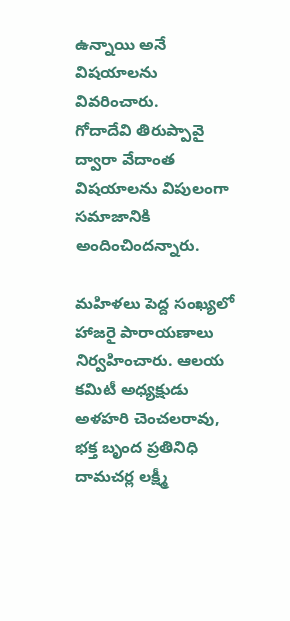ఉన్నాయి అనే విషయాలను వివరించారు.
గోదాదేవి తిరుప్పావై ద్వారా వేదాంత విషయాలను విపులంగా సమాజానికి అందించిందన్నారు.

మహిళలు పెద్ద సంఖ్యలో హాజరై పారాయణాలు నిర్వహించారు. ఆలయ కమిటీ అధ్యక్షుడు అళహరి చెంచలరావు, భక్త బృంద ప్రతినిధి దామచర్ల లక్ష్మీ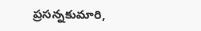ప్రసన్నకుమారి,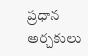ప్రధాన అర్చకులు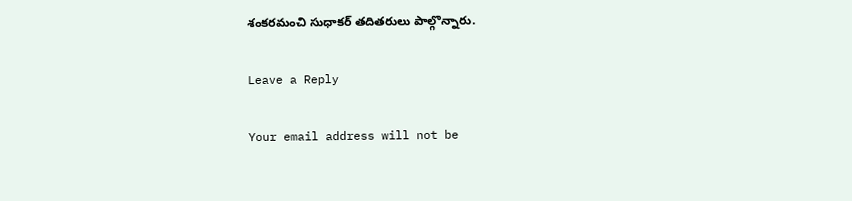శంకరమంచి సుధాకర్ తదితరులు పాల్గొన్నారు.

Leave a Reply

Your email address will not be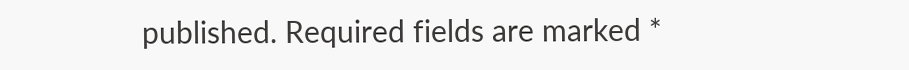published. Required fields are marked *